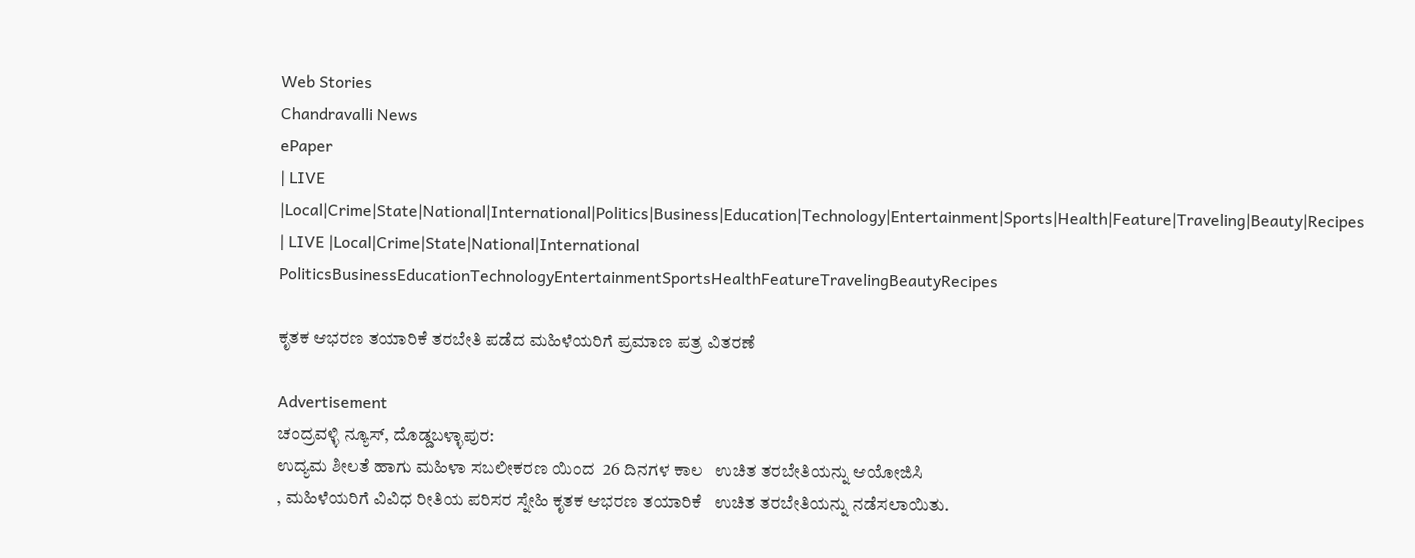Web Stories
Chandravalli News
ePaper
| LIVE |Local|Crime|State|National|International|Politics|Business|Education|Technology|Entertainment|Sports|Health|Feature|Traveling|Beauty|Recipes
| LIVE |Local|Crime|State|National|International
PoliticsBusinessEducationTechnologyEntertainmentSportsHealthFeatureTravelingBeautyRecipes

ಕೃತಕ ಆಭರಣ ತಯಾರಿಕೆ ತರಬೇತಿ ಪಡೆದ ಮಹಿಳೆಯರಿಗೆ ಪ್ರಮಾಣ ಪತ್ರ ವಿತರಣೆ

Advertisement
ಚಂದ್ರವಳ್ಳಿ ನ್ಯೂಸ್, ದೊಡ್ಡಬಳ್ಳಾಪುರ:
ಉದ್ಯಮ ಶೀಲತೆ ಹಾಗು ಮಹಿಳಾ ಸಬಲೀಕರಣ ಯಿಂದ  26 ದಿನಗಳ ಕಾಲ   ಉಚಿತ ತರಬೇತಿಯನ್ನು ಆಯೋಜಿಸಿ
, ಮಹಿಳೆಯರಿಗೆ ವಿವಿಧ ರೀತಿಯ ಪರಿಸರ ಸ್ನೇಹಿ ಕೃತಕ ಆಭರಣ ತಯಾರಿಕೆ   ಉಚಿತ ತರಬೇತಿಯನ್ನು ನಡೆಸಲಾಯಿತು.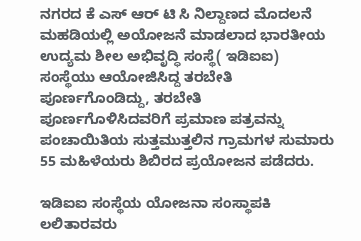ನಗರದ ಕೆ ಎಸ್ ಆರ್ ಟಿ ಸಿ ನಿಲ್ದಾಣದ ಮೊದಲನೆ ಮಹಡಿಯಲ್ಲಿ ಅಯೋಜನೆ ಮಾಡಲಾದ ಭಾರತೀಯ ಉದ್ಯಮ ಶೀಲ ಅಭಿವೃದ್ಧಿ ಸಂಸ್ಥೆ( ಇಡಿಐಐ) ಸಂಸ್ಥೆಯು ಆಯೋಜಿಸಿದ್ದ ತರಬೇತಿ ಪೂರ್ಣಗೊಂಡಿದ್ದು, ತರಬೇತಿ  ಪೂರ್ಣಗೊಳಿಸಿದವರಿಗೆ ಪ್ರಮಾಣ ಪತ್ರವನ್ನು ಪಂಚಾಯಿತಿಯ ಸುತ್ತಮುತ್ತಲಿನ ಗ್ರಾಮಗಳ ಸುಮಾರು 55 ಮಹಿಳೆಯರು ಶಿಬಿರದ ಪ್ರಯೋಜನ ಪಡೆದರು.

ಇಡಿಐಐ ಸಂಸ್ಥೆಯ ಯೋಜನಾ ಸಂಸ್ಥಾಪಕಿ ಲಲಿತಾರವರು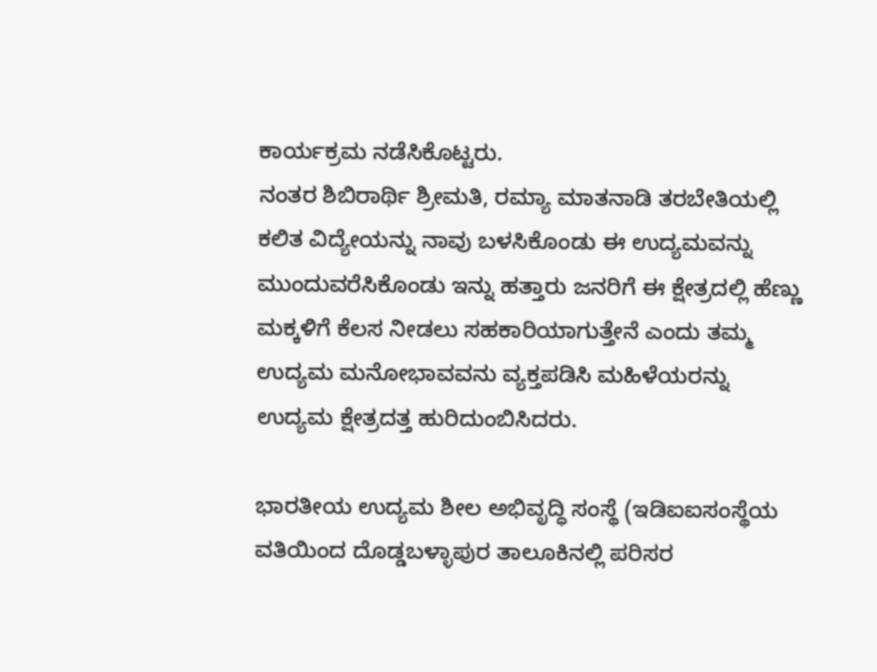ಕಾರ್ಯಕ್ರಮ ನಡೆಸಿಕೊಟ್ಟರು.
ನಂತರ ಶಿಬಿರಾರ್ಥಿ ಶ್ರೀಮತಿ, ರಮ್ಯಾ ಮಾತನಾಡಿ ತರಬೇತಿಯಲ್ಲಿ ಕಲಿತ ವಿದ್ಯೇಯನ್ನು ನಾವು ಬಳಸಿಕೊಂಡು ಈ ಉದ್ಯಮವನ್ನು ಮುಂದುವರೆಸಿಕೊಂಡು ಇನ್ನು ಹತ್ತಾರು ಜನರಿಗೆ ಈ ಕ್ಷೇತ್ರದಲ್ಲಿ ಹೆಣ್ಣು ಮಕ್ಕಳಿಗೆ ಕೆಲಸ ನೀಡಲು ಸಹಕಾರಿಯಾಗುತ್ತೇನೆ ಎಂದು ತಮ್ಮ ಉದ್ಯಮ ಮನೋಭಾವವನು ವ್ಯಕ್ತಪಡಿಸಿ ಮಹಿಳೆಯರನ್ನು ಉದ್ಯಮ ಕ್ಷೇತ್ರದತ್ತ ಹುರಿದುಂಬಿಸಿದರು.

ಭಾರತೀಯ ಉದ್ಯಮ ಶೀಲ ಅಭಿವೃದ್ಧಿ ಸಂಸ್ಥೆ (ಇಡಿಐಐಸಂಸ್ಥೆಯ ವತಿಯಿಂದ ದೊಡ್ಡಬಳ್ಳಾಪುರ ತಾಲೂಕಿನಲ್ಲಿ ಪರಿಸರ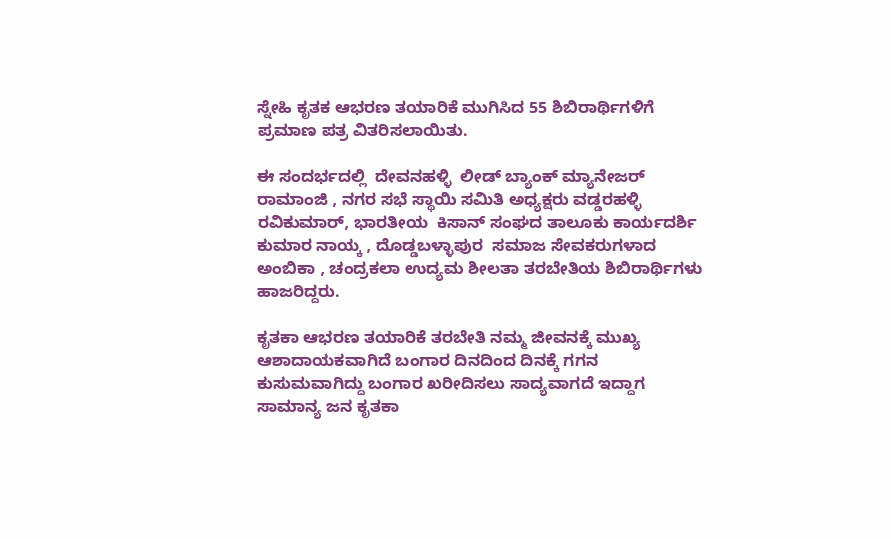ಸ್ನೇಹಿ ಕೃತಕ ಆಭರಣ ತಯಾರಿಕೆ ಮುಗಿಸಿದ 55 ಶಿಬಿರಾರ್ಥಿಗಳಿಗೆ ಪ್ರಮಾಣ ಪತ್ರ ವಿತರಿಸಲಾಯಿತು.

ಈ ಸಂದರ್ಭದಲ್ಲಿ  ದೇವನಹಳ್ಳಿ  ಲೀಡ್ ಬ್ಯಾಂಕ್ ಮ್ಯಾನೇಜರ್  ರಾಮಾಂಜಿ , ನಗರ ಸಭೆ ಸ್ಥಾಯಿ ಸಮಿತಿ ಅಧ್ಯಕ್ಷರು ವಡ್ಡರಹಳ್ಳಿ ರವಿಕುಮಾರ್, ಭಾರತೀಯ  ಕಿಸಾನ್ ಸಂಘದ ತಾಲೂಕು ಕಾರ್ಯದರ್ಶಿ ಕುಮಾರ ನಾಯ್ಕ , ದೊಡ್ಡಬಳ್ಳಾಪುರ  ಸಮಾಜ ಸೇವಕರುಗಳಾದ ಅಂಬಿಕಾ , ಚಂದ್ರಕಲಾ ಉದ್ಯಮ ಶೀಲತಾ ತರಬೇತಿಯ ಶಿಬಿರಾರ್ಥಿಗಳು ಹಾಜರಿದ್ದರು.

ಕೃತಕಾ ಆಭರಣ ತಯಾರಿಕೆ ತರಬೇತಿ ನಮ್ಮ ಜೀವನಕ್ಕೆ ಮುಖ್ಯ ಆಶಾದಾಯಕವಾಗಿದೆ ಬಂಗಾರ ದಿನದಿಂದ ದಿನಕ್ಕೆ ಗಗನ ಕುಸುಮವಾಗಿದ್ದು ಬಂಗಾರ ಖರೀದಿಸಲು ಸಾದ್ಯವಾಗದೆ ಇದ್ದಾಗ ಸಾಮಾನ್ಯ ಜನ ಕೃತಕಾ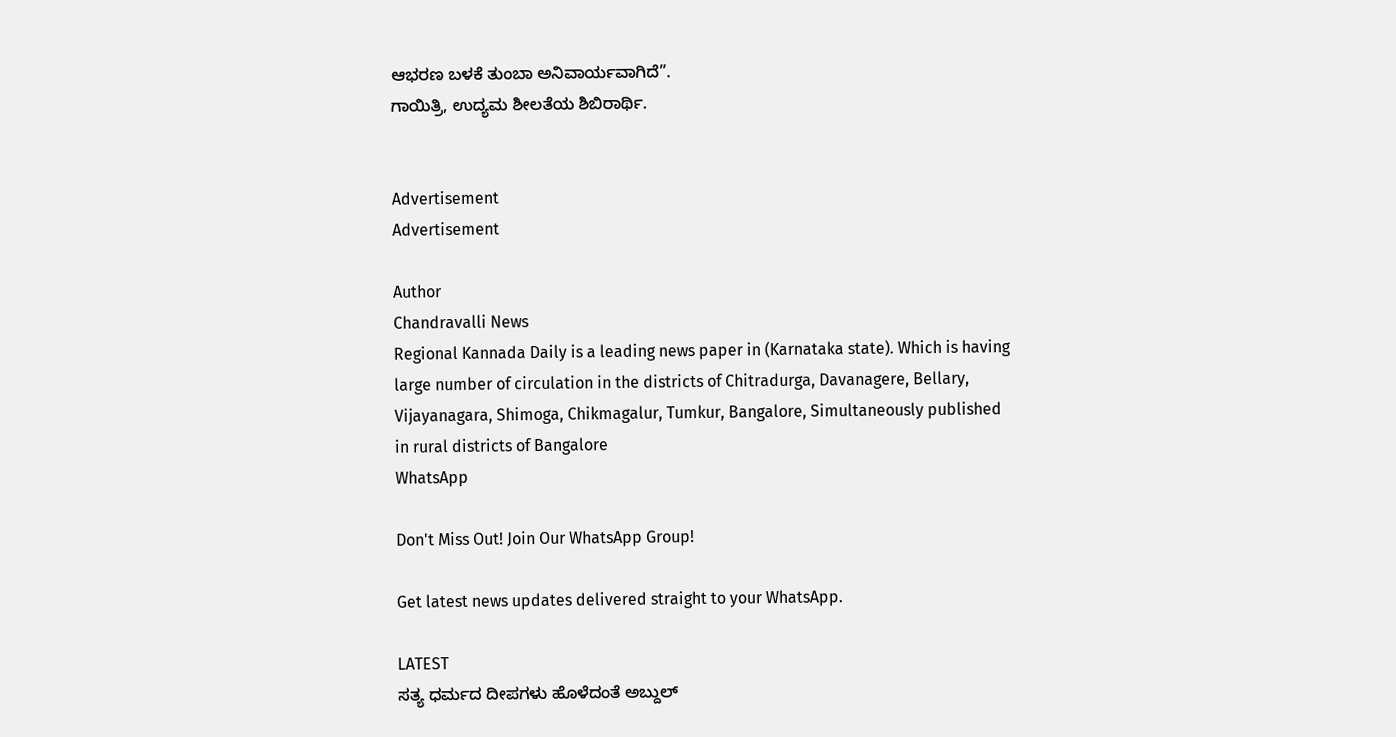ಆಭರಣ ಬಳಕೆ ತುಂಬಾ ಅನಿವಾರ್ಯವಾಗಿದೆ”.
ಗಾಯಿತ್ರಿ, ಉದ್ಯಮ ಶೀಲತೆಯ ಶಿಬಿರಾರ್ಥಿ.


Advertisement
Advertisement

Author
Chandravalli News
Regional Kannada Daily is a leading news paper in (Karnataka state). Which is having large number of circulation in the districts of Chitradurga, Davanagere, Bellary, Vijayanagara, Shimoga, Chikmagalur, Tumkur, Bangalore, Simultaneously published in rural districts of Bangalore
WhatsApp

Don't Miss Out! Join Our WhatsApp Group!

Get latest news updates delivered straight to your WhatsApp.

LATEST
ಸತ್ಯ ಧರ್ಮದ ದೀಪಗಳು ಹೊಳೆದಂತೆ ಅಬ್ದುಲ್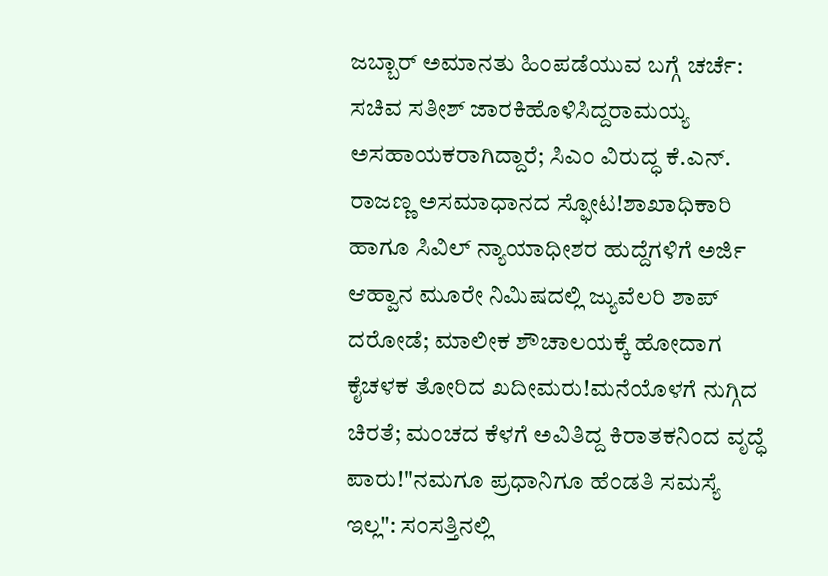ಜಬ್ಬಾರ್ ಅಮಾನತು ಹಿಂಪಡೆಯುವ ಬಗ್ಗೆ ಚರ್ಚೆ: ಸಚಿವ ಸತೀಶ್ ಜಾರಕಿಹೊಳಿಸಿದ್ದರಾಮಯ್ಯ ಅಸಹಾಯಕರಾಗಿದ್ದಾರೆ; ಸಿಎಂ ವಿರುದ್ಧ ಕೆ.ಎನ್. ರಾಜಣ್ಣ ಅಸಮಾಧಾನದ ಸ್ಫೋಟ!ಶಾಖಾಧಿಕಾರಿ ಹಾಗೂ ಸಿವಿಲ್ ನ್ಯಾಯಾಧೀಶರ ಹುದ್ದೆಗಳಿಗೆ ಅರ್ಜಿ ಆಹ್ವಾನ ಮೂರೇ ನಿಮಿಷದಲ್ಲಿ ಜ್ಯುವೆಲರಿ ಶಾಪ್ ದರೋಡೆ; ಮಾಲೀಕ ಶೌಚಾಲಯಕ್ಕೆ ಹೋದಾಗ ಕೈಚಳಕ ತೋರಿದ ಖದೀಮರು!ಮನೆಯೊಳಗೆ ನುಗ್ಗಿದ ಚಿರತೆ; ಮಂಚದ ಕೆಳಗೆ ಅವಿತಿದ್ದ ಕಿರಾತಕನಿಂದ ವೃದ್ಧೆ ಪಾರು!"ನಮಗೂ ಪ್ರಧಾನಿಗೂ ಹೆಂಡತಿ ಸಮಸ್ಯೆ ಇಲ್ಲ": ಸಂಸತ್ತಿನಲ್ಲಿ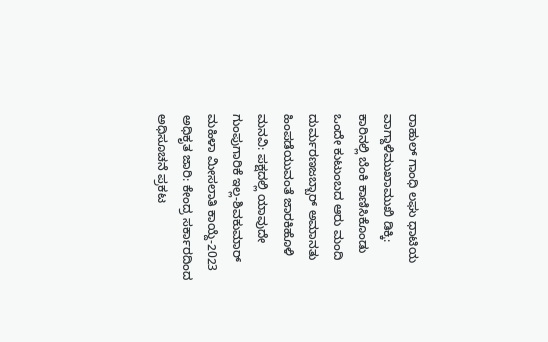ರಾಹುಲ್ ಗಾಂಧಿ ಲಘು ಧಾಟಿಯ ವಾಗ್ದಾಳಿಮುಖಾಮುಖಿ ಡಿಕ್ಕಿ: ಕಾರಿನಲ್ಲಿ ಬೆಂಕಿ ಕಾಣಿಸಿಕೊಂಡು ಒಂದೇ ಕುಟುಂಬದ ಆರು ಮಂದಿ ದುರ್ಮರಣಜಬ್ಬಾರ್ ಅಮಾನತು ಹಿಂಪಡೆಯುವಂತೆ ಜಾರಕಿಹೊಳಿ ಮನವಿ: ಪಕ್ಷದಲ್ಲಿ ಯಾವುದೇ ಗುಂಪುಗಾರಿಕೆ ಇಲ್ಲ-ಶಿವಕುಮಾರ್ ಮಹಿಳಾ ಮೀಸಲಾತಿ ಕಾಯ್ದೆ-2023 ಅಧಿಕೃತ ಜಾರಿ: ಕೇಂದ್ರ ಸರ್ಕಾರದಿಂದ ಅಧಿಸೂಚನೆ ಪ್ರಕಟ